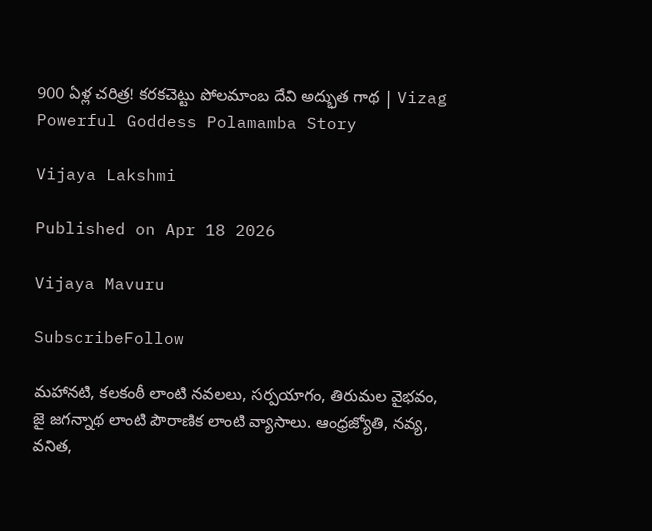900 ఏళ్ల చరిత్ర! కరకచెట్టు పోలమాంబ దేవి అద్భుత గాథ | Vizag Powerful Goddess Polamamba Story

Vijaya Lakshmi

Published on Apr 18 2026

Vijaya Mavuru

SubscribeFollow

మహానటి, కలకంఠీ లాంటి నవలలు, సర్పయాగం, తిరుమల వైభవం, జై జగన్నాథ లాంటి పౌరాణిక లాంటి వ్యాసాలు. ఆంధ్రజ్యోతి, నవ్య, వనిత,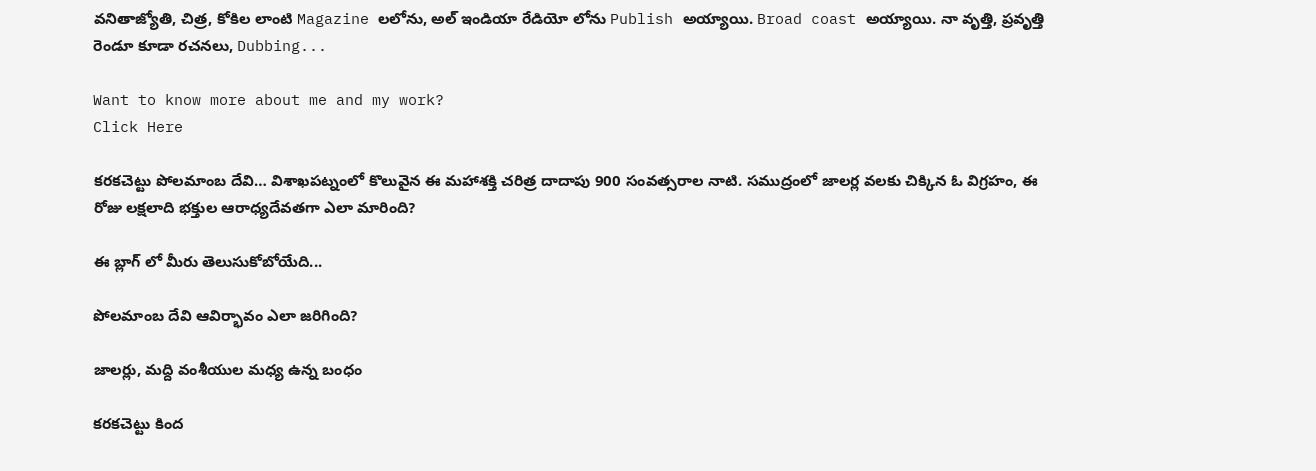వనితాజ్యోతి, చిత్ర, కోకిల లాంటి Magazine లలోను, అల్ ఇండియా రేడియో లోను Publish అయ్యాయి. Broad coast అయ్యాయి. నా వృత్తి, ప్రవృత్తి రెండూ కూడా రచనలు, Dubbing...

Want to know more about me and my work?
Click Here

కరకచెట్టు పోలమాంబ దేవి… విశాఖపట్నంలో కొలువైన ఈ మహాశక్తి చరిత్ర దాదాపు 900 సంవత్సరాల నాటి. సముద్రంలో జాలర్ల వలకు చిక్కిన ఓ విగ్రహం, ఈ రోజు లక్షలాది భక్తుల ఆరాధ్యదేవతగా ఎలా మారింది?

ఈ బ్లాగ్ లో మీరు తెలుసుకోబోయేది...

పోలమాంబ దేవి ఆవిర్భావం ఎలా జరిగింది?

జాలర్లు, మద్ది వంశీయుల మధ్య ఉన్న బంధం

కరకచెట్టు కింద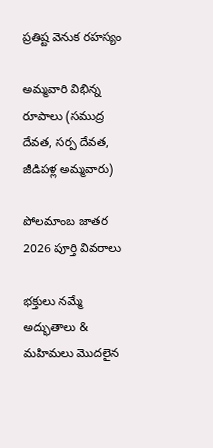ప్రతిష్ట వెనుక రహస్యం

అమ్మవారి విభిన్న రూపాలు (సముద్ర దేవత, సర్ప దేవత, జీడిపళ్ల అమ్మవారు)

పోలమాంబ జాతర 2026 పూర్తి వివరాలు

భక్తులు నమ్మే అద్భుతాలు & మహిమలు మొదలైన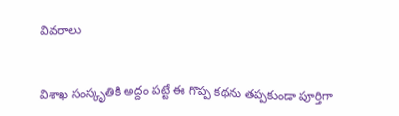వివరాలు


విశాఖ సంస్కృతికి అద్దం పట్టే ఈ గొప్ప కథను తప్పకుండా పూర్తిగా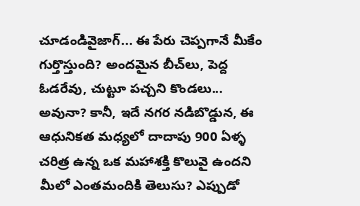చూడండివైజాగ్... ఈ పేరు చెప్పగానే మీకేం గుర్తొస్తుంది? అందమైన బీచ్‌లు, పెద్ద ఓడరేవు, చుట్టూ పచ్చని కొండలు... అవునా? కానీ, ఇదే నగర నడిబొడ్డున, ఈ ఆధునికత మధ్యలో దాదాపు 900 ఏళ్ళ చరిత్ర ఉన్న ఒక మహాశక్తి కొలువై ఉందని మీలో ఎంతమందికి తెలుసు? ఎప్పుడో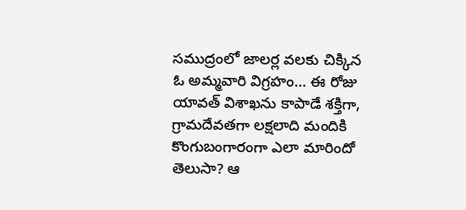సముద్రంలో జాలర్ల వలకు చిక్కిన ఓ అమ్మవారి విగ్రహం... ఈ రోజు యావత్ విశాఖను కాపాడే శక్తిగా, గ్రామదేవతగా లక్షలాది మందికి కొంగుబంగారంగా ఎలా మారిందో తెలుసా? ఆ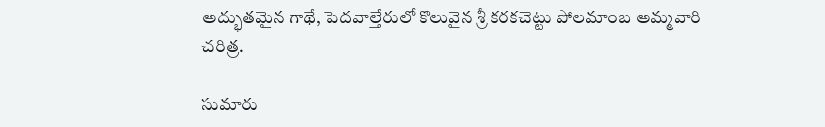అద్భుతమైన గాథే, పెదవాల్తేరులో కొలువైన శ్రీ కరకచెట్టు పోలమాంబ అమ్మవారి చరిత్ర.

సుమారు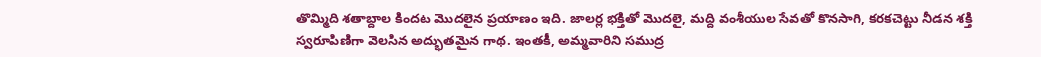తొమ్మిది శతాబ్దాల కిందట మొదలైన ప్రయాణం ఇది. జాలర్ల భక్తితో మొదలై, మద్ది వంశీయుల సేవతో కొనసాగి, కరకచెట్టు నీడన శక్తి స్వరూపిణిగా వెలసిన అద్భుతమైన గాథ. ఇంతకీ, అమ్మవారిని సముద్ర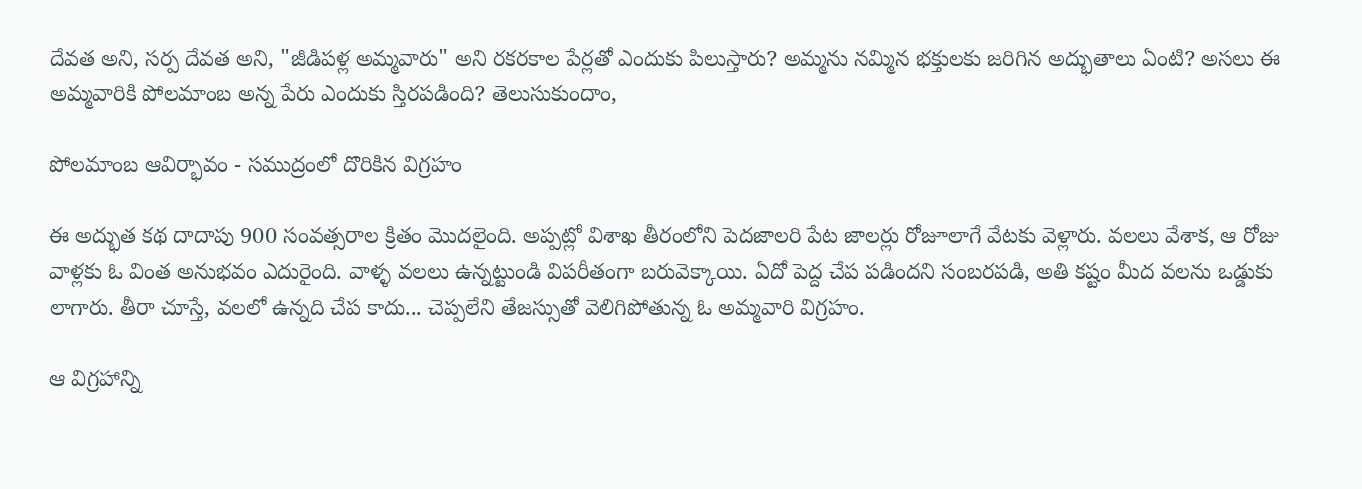దేవత అని, సర్ప దేవత అని, "జీడిపళ్ల అమ్మవారు" అని రకరకాల పేర్లతో ఎందుకు పిలుస్తారు? అమ్మను నమ్మిన భక్తులకు జరిగిన అద్భుతాలు ఏంటి? అసలు ఈ అమ్మవారికి పోలమాంబ అన్న పేరు ఎందుకు స్తిరపడింది? తెలుసుకుందాం,

పోలమాంబ ఆవిర్భావం - సముద్రంలో దొరికిన విగ్రహం

ఈ అద్భుత కథ దాదాపు 900 సంవత్సరాల క్రితం మొదలైంది. అప్పట్లో విశాఖ తీరంలోని పెదజాలరి పేట జాలర్లు రోజూలాగే వేటకు వెళ్లారు. వలలు వేశాక, ఆ రోజు వాళ్లకు ఓ వింత అనుభవం ఎదురైంది. వాళ్ళ వలలు ఉన్నట్టుండి విపరీతంగా బరువెక్కాయి. ఏదో పెద్ద చేప పడిందని సంబరపడి, అతి కష్టం మీద వలను ఒడ్డుకు లాగారు. తీరా చూస్తే, వలలో ఉన్నది చేప కాదు... చెప్పలేని తేజస్సుతో వెలిగిపోతున్న ఓ అమ్మవారి విగ్రహం.

ఆ విగ్రహాన్ని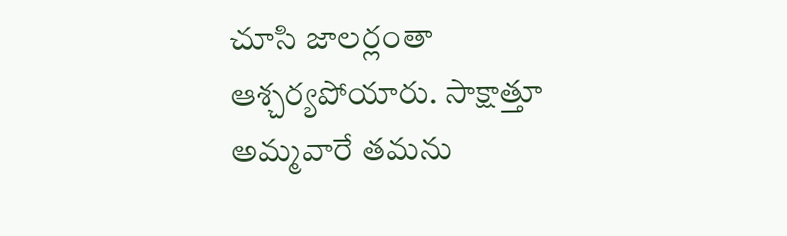చూసి జాలర్లంతా ఆశ్చర్యపోయారు. సాక్షాత్తూ అమ్మవారే తమను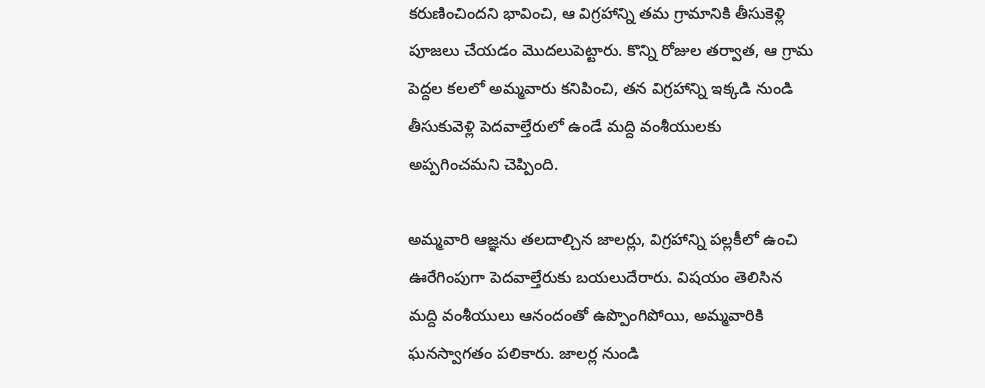కరుణించిందని భావించి, ఆ విగ్రహాన్ని తమ గ్రామానికి తీసుకెళ్లి పూజలు చేయడం మొదలుపెట్టారు. కొన్ని రోజుల తర్వాత, ఆ గ్రామ పెద్దల కలలో అమ్మవారు కనిపించి, తన విగ్రహాన్ని ఇక్కడి నుండి తీసుకువెళ్లి పెదవాల్తేరులో ఉండే మద్ది వంశీయులకు అప్పగించమని చెప్పింది.

అమ్మవారి ఆజ్ఞను తలదాల్చిన జాలర్లు, విగ్రహాన్ని పల్లకీలో ఉంచి ఊరేగింపుగా పెదవాల్తేరుకు బయలుదేరారు. విషయం తెలిసిన మద్ది వంశీయులు ఆనందంతో ఉప్పొంగిపోయి, అమ్మవారికి ఘనస్వాగతం పలికారు. జాలర్ల నుండి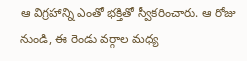ఆ విగ్రహాన్ని ఎంతో భక్తితో స్వీకరించారు. ఆ రోజు నుండి, ఈ రెండు వర్గాల మధ్య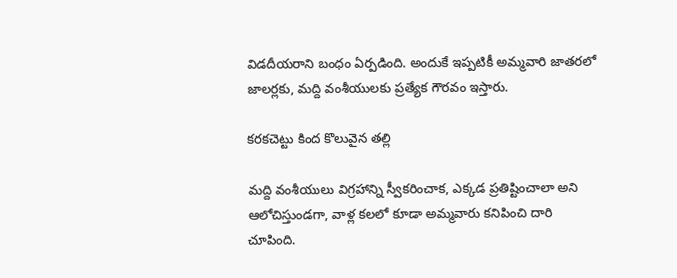విడదీయరాని బంధం ఏర్పడింది. అందుకే ఇప్పటికీ అమ్మవారి జాతరలో జాలర్లకు, మద్ది వంశీయులకు ప్రత్యేక గౌరవం ఇస్తారు.

కరకచెట్టు కింద కొలువైన తల్లి

మద్ది వంశీయులు విగ్రహాన్ని స్వీకరించాక, ఎక్కడ ప్రతిష్టించాలా అని ఆలోచిస్తుండగా, వాళ్ల కలలో కూడా అమ్మవారు కనిపించి దారి చూపింది.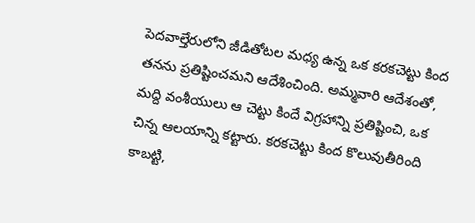పెదవాల్తేరులోని జీడితోటల మధ్య ఉన్న ఒక కరకచెట్టు కింద తనను ప్రతిష్టించమని ఆదేశించింది. అమ్మవారి ఆదేశంతో, మద్ది వంశీయులు ఆ చెట్టు కిందే విగ్రహాన్ని ప్రతిష్టించి, ఒక చిన్న ఆలయాన్ని కట్టారు. కరకచెట్టు కింద కొలువుతీరింది కాబట్టి,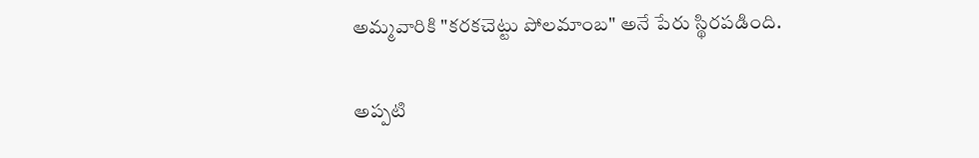అమ్మవారికి "కరకచెట్టు పోలమాంబ" అనే పేరు స్థిరపడింది.

అప్పటి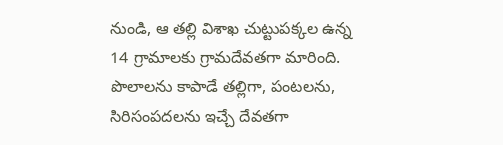నుండి, ఆ తల్లి విశాఖ చుట్టుపక్కల ఉన్న 14 గ్రామాలకు గ్రామదేవతగా మారింది. పొలాలను కాపాడే తల్లిగా, పంటలను, సిరిసంపదలను ఇచ్చే దేవతగా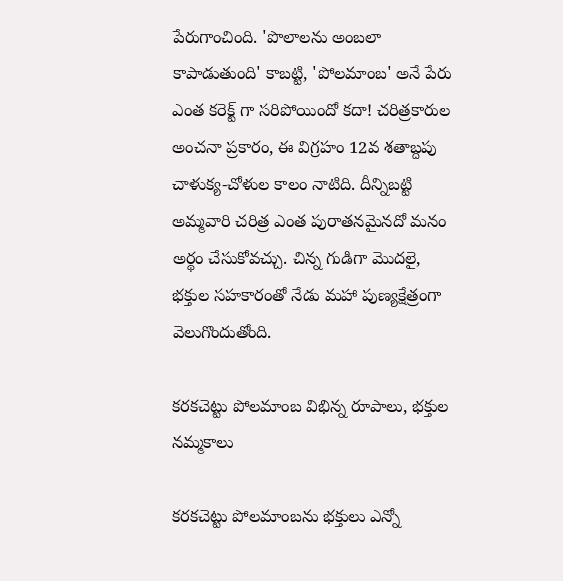పేరుగాంచింది. 'పొలాలను అంబలా కాపాడుతుంది' కాబట్టి, 'పోలమాంబ' అనే పేరు ఎంత కరెక్ట్ గా సరిపోయిందో కదా! చరిత్రకారుల అంచనా ప్రకారం, ఈ విగ్రహం 12వ శతాబ్దపు చాళుక్య-చోళుల కాలం నాటిది. దీన్నిబట్టి అమ్మవారి చరిత్ర ఎంత పురాతనమైనదో మనం అర్థం చేసుకోవచ్చు. చిన్న గుడిగా మొదలై, భక్తుల సహకారంతో నేడు మహా పుణ్యక్షేత్రంగా వెలుగొందుతోంది.

కరకచెట్టు పోలమాంబ విభిన్న రూపాలు, భక్తుల నమ్మకాలు

కరకచెట్టు పోలమాంబను భక్తులు ఎన్నో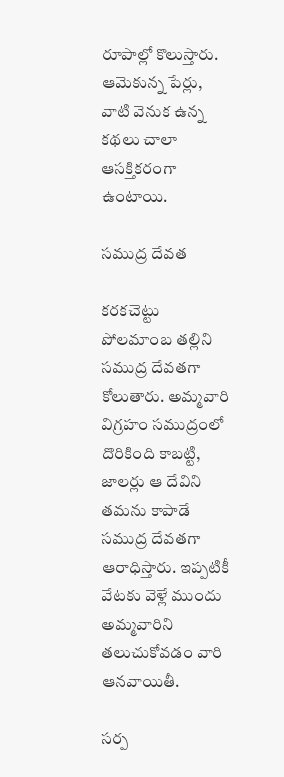రూపాల్లో కొలుస్తారు. ఆమెకున్న పేర్లు, వాటి వెనుక ఉన్న కథలు చాలా ఆసక్తికరంగా ఉంటాయి.

సముద్ర దేవత

కరకచెట్టు పోలమాంబ తల్లిని సముద్ర దేవతగా కోలుతారు. అమ్మవారి విగ్రహం సముద్రంలో దొరికింది కాబట్టి, జాలర్లు ఆ దేవిని తమను కాపాడే సముద్ర దేవతగా ఆరాధిస్తారు. ఇప్పటికీ వేటకు వెళ్లే ముందు అమ్మవారిని తలుచుకోవడం వారి ఆనవాయితీ.

సర్ప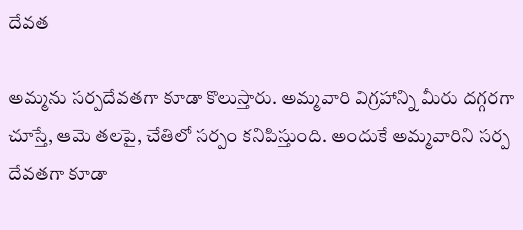దేవత

అమ్మను సర్పదేవతగా కూడా కొలుస్తారు. అమ్మవారి విగ్రహాన్ని మీరు దగ్గరగా చూస్తే, ఆమె తలపై, చేతిలో సర్పం కనిపిస్తుంది. అందుకే అమ్మవారిని సర్ప దేవతగా కూడా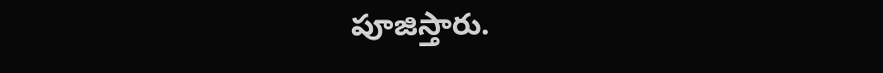పూజిస్తారు.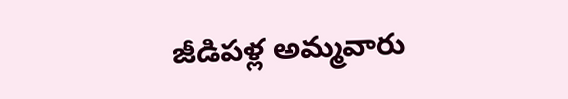జీడిపళ్ల అమ్మవారు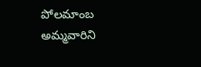పోలమాంబ అమ్మవారిని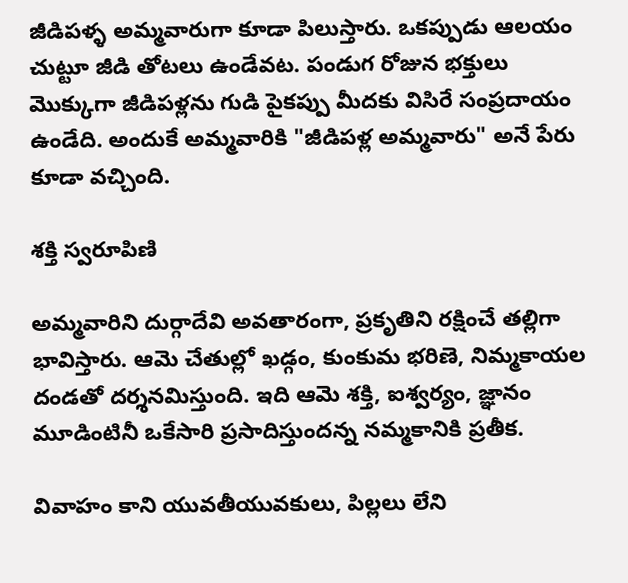జీడిపళ్ళ అమ్మవారుగా కూడా పిలుస్తారు. ఒకప్పుడు ఆలయం చుట్టూ జీడి తోటలు ఉండేవట. పండుగ రోజున భక్తులు మొక్కుగా జీడిపళ్లను గుడి పైకప్పు మీదకు విసిరే సంప్రదాయం ఉండేది. అందుకే అమ్మవారికి "జీడిపళ్ల అమ్మవారు" అనే పేరు కూడా వచ్చింది.

శక్తి స్వరూపిణి

అమ్మవారిని దుర్గాదేవి అవతారంగా, ప్రకృతిని రక్షించే తల్లిగా భావిస్తారు. ఆమె చేతుల్లో ఖడ్గం, కుంకుమ భరిణె, నిమ్మకాయల దండతో దర్శనమిస్తుంది. ఇది ఆమె శక్తి, ఐశ్వర్యం, జ్ఞానం మూడింటినీ ఒకేసారి ప్రసాదిస్తుందన్న నమ్మకానికి ప్రతీక.

వివాహం కాని యువతీయువకులు, పిల్లలు లేని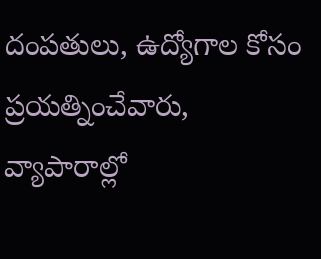దంపతులు, ఉద్యోగాల కోసం ప్రయత్నించేవారు, వ్యాపారాల్లో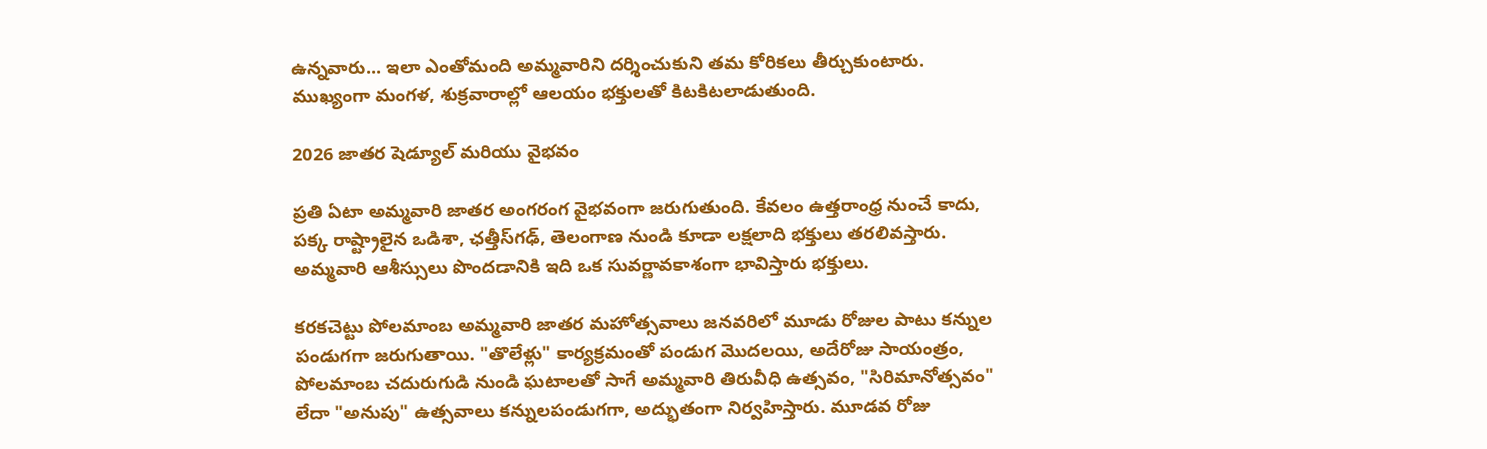ఉన్నవారు... ఇలా ఎంతోమంది అమ్మవారిని దర్శించుకుని తమ కోరికలు తీర్చుకుంటారు. ముఖ్యంగా మంగళ, శుక్రవారాల్లో ఆలయం భక్తులతో కిటకిటలాడుతుంది.

2026 జాతర షెడ్యూల్ మరియు వైభవం

ప్రతి ఏటా అమ్మవారి జాతర అంగరంగ వైభవంగా జరుగుతుంది. కేవలం ఉత్తరాంధ్ర నుంచే కాదు, పక్క రాష్ట్రాలైన ఒడిశా, ఛత్తీస్‌గఢ్, తెలంగాణ నుండి కూడా లక్షలాది భక్తులు తరలివస్తారు. అమ్మవారి ఆశీస్సులు పొందడానికి ఇది ఒక సువర్ణావకాశంగా భావిస్తారు భక్తులు.

కరకచెట్టు పోలమాంబ అమ్మవారి జాతర మహోత్సవాలు జనవరిలో మూడు రోజుల పాటు కన్నుల పండుగగా జరుగుతాయి. "తొలేళ్లు" కార్యక్రమంతో పండుగ మొదలయి, అదేరోజు సాయంత్రం, పోలమాంబ చదురుగుడి నుండి ఘటాలతో సాగే అమ్మవారి తిరువీధి ఉత్సవం, "సిరిమానోత్సవం" లేదా "అనుపు" ఉత్సవాలు కన్నులపండుగగా, అద్భుతంగా నిర్వహిస్తారు. మూడవ రోజు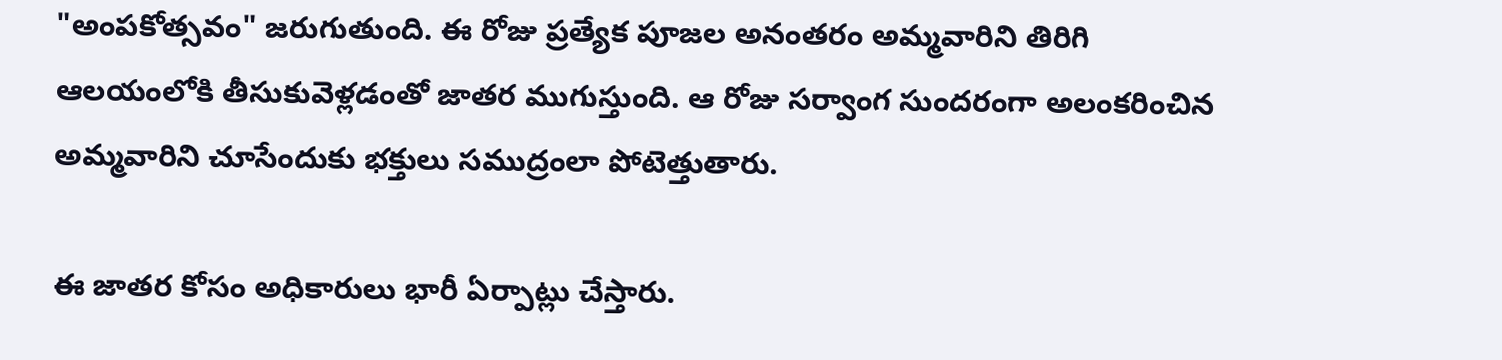"అంపకోత్సవం" జరుగుతుంది. ఈ రోజు ప్రత్యేక పూజల అనంతరం అమ్మవారిని తిరిగి ఆలయంలోకి తీసుకువెళ్లడంతో జాతర ముగుస్తుంది. ఆ రోజు సర్వాంగ సుందరంగా అలంకరించిన అమ్మవారిని చూసేందుకు భక్తులు సముద్రంలా పోటెత్తుతారు.

ఈ జాతర కోసం అధికారులు భారీ ఏర్పాట్లు చేస్తారు.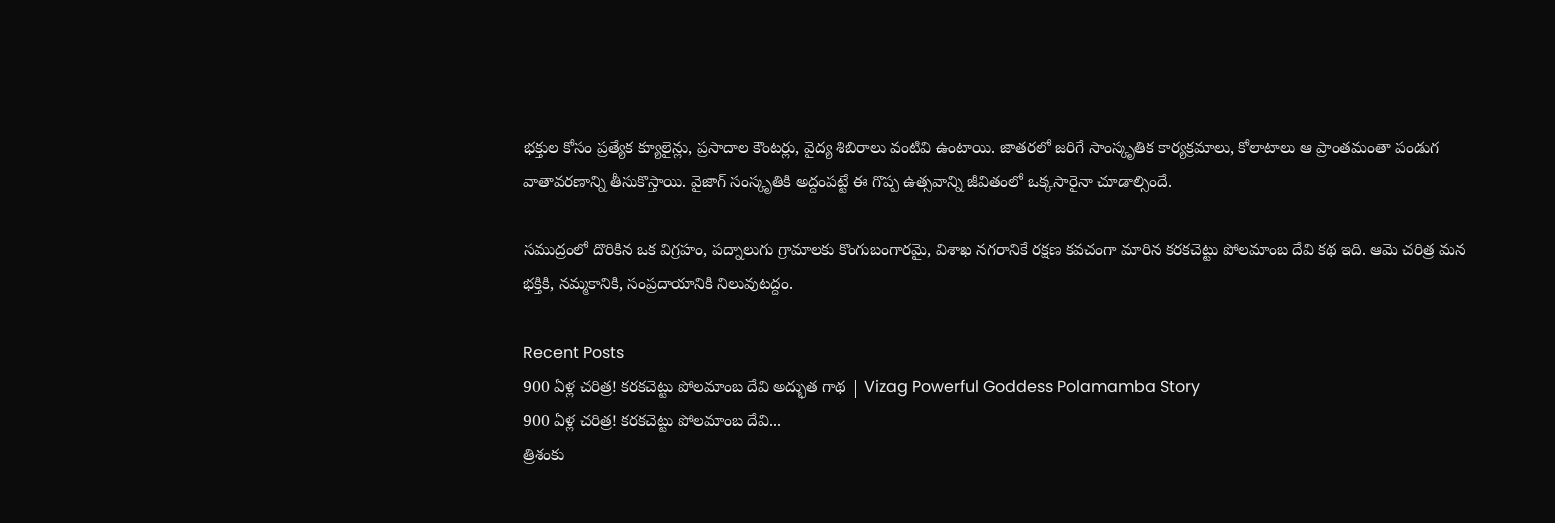భక్తుల కోసం ప్రత్యేక క్యూలైన్లు, ప్రసాదాల కౌంటర్లు, వైద్య శిబిరాలు వంటివి ఉంటాయి. జాతరలో జరిగే సాంస్కృతిక కార్యక్రమాలు, కోలాటాలు ఆ ప్రాంతమంతా పండుగ వాతావరణాన్ని తీసుకొస్తాయి. వైజాగ్ సంస్కృతికి అద్దంపట్టే ఈ గొప్ప ఉత్సవాన్ని జీవితంలో ఒక్కసారైనా చూడాల్సిందే.

సముద్రంలో దొరికిన ఒక విగ్రహం, పద్నాలుగు గ్రామాలకు కొంగుబంగారమై, విశాఖ నగరానికే రక్షణ కవచంగా మారిన కరకచెట్టు పోలమాంబ దేవి కథ ఇది. ఆమె చరిత్ర మన భక్తికి, నమ్మకానికి, సంప్రదాయానికి నిలువుటద్దం.

Recent Posts
900 ఏళ్ల చరిత్ర! కరకచెట్టు పోలమాంబ దేవి అద్భుత గాథ | Vizag Powerful Goddess Polamamba Story
900 ఏళ్ల చరిత్ర! కరకచెట్టు పోలమాంబ దేవి...
త్రిశంకు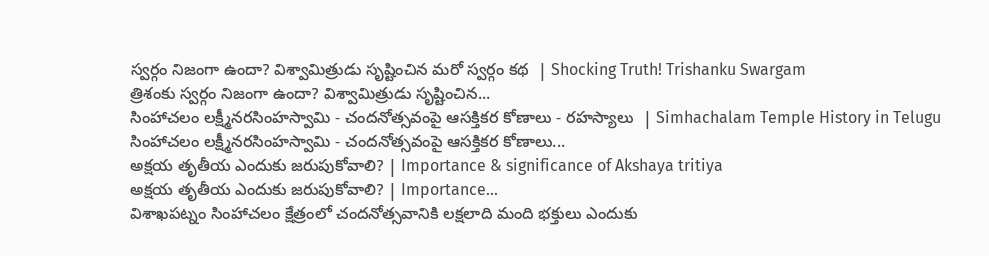స్వర్గం నిజంగా ఉందా? విశ్వామిత్రుడు సృష్టించిన మరో స్వర్గం కథ  | Shocking Truth! Trishanku Swargam
త్రిశంకు స్వర్గం నిజంగా ఉందా? విశ్వామిత్రుడు సృష్టించిన...
సింహాచలం లక్ష్మీనరసింహస్వామి - చందనోత్సవంపై ఆసక్తికర కోణాలు - రహస్యాలు  | Simhachalam Temple History in Telugu
సింహాచలం లక్ష్మీనరసింహస్వామి - చందనోత్సవంపై ఆసక్తికర కోణాలు...
అక్షయ తృతీయ ఎందుకు జరుపుకోవాలి? | Importance & significance of Akshaya tritiya
అక్షయ తృతీయ ఎందుకు జరుపుకోవాలి? | Importance...
విశాఖపట్నం సింహాచలం క్షేత్రంలో చందనోత్సవానికి లక్షలాది మంది భక్తులు ఎందుకు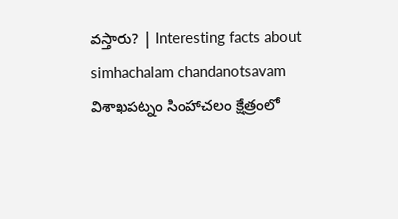వస్తారు? | Interesting facts about simhachalam chandanotsavam
విశాఖపట్నం సింహాచలం క్షేత్రంలో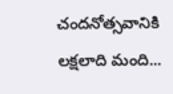చందనోత్సవానికి లక్షలాది మంది...